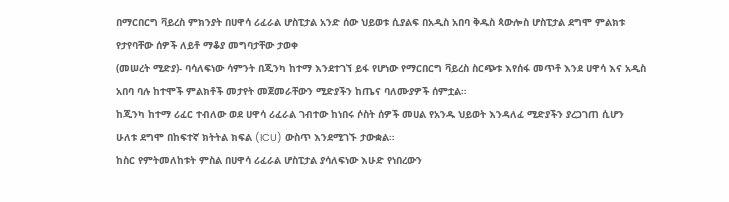በማርበርግ ቫይረስ ምክንያት በሀዋሳ ሪፈራል ሆስፒታል አንድ ሰው ህይወቱ ሲያልፍ በአዲስ አበባ ቅዱስ ጳውሎስ ሆስፒታል ደግሞ ምልክቱ የታየባቸው ሰዎች ለይቶ ማቆያ መግባታቸው ታወቀ
(መሠረት ሚድያ)- ባሳለፍነው ሳምንት በጂንካ ከተማ እንደተገኘ ይፋ የሆነው የማርበርግ ቫይረስ ስርጭቱ እየሰፋ መጥቶ እንደ ሀዋሳ እና አዲስ አበባ ባሉ ከተሞች ምልክቶች መታየት መጀመራቸውን ሚድያችን ከጤና ባለሙያዎች ሰምቷል።
ከጂንካ ከተማ ሪፈር ተብለው ወደ ሀዋሳ ሪፈራል ገብተው ከነበሩ ሶስት ሰዎች መሀል የአንዱ ህይወት እንዳለፈ ሚድያችን ያረጋገጠ ሲሆን ሁለቱ ደግሞ በከፍተኛ ክትትል ክፍል (ICU) ውስጥ እንደሚገኙ ታውቋል።
ከስር የምትመለከቱት ምስል በሀዋሳ ሪፈራል ሆስፒታል ያሳለፍነው እሁድ የነበረውን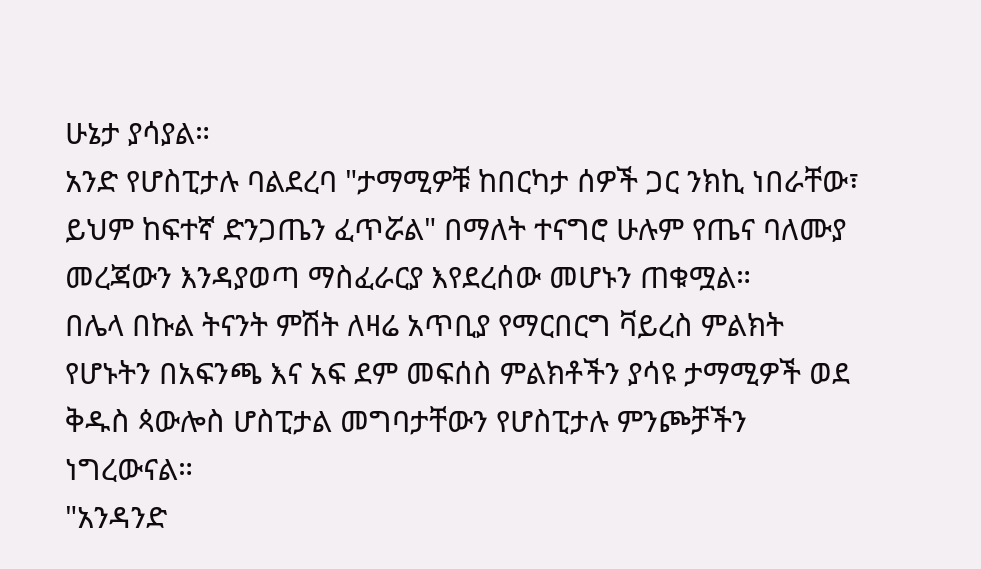ሁኔታ ያሳያል።
አንድ የሆስፒታሉ ባልደረባ "ታማሚዎቹ ከበርካታ ሰዎች ጋር ንክኪ ነበራቸው፣ ይህም ከፍተኛ ድንጋጤን ፈጥሯል" በማለት ተናግሮ ሁሉም የጤና ባለሙያ መረጃውን እንዳያወጣ ማስፈራርያ እየደረሰው መሆኑን ጠቁሟል።
በሌላ በኩል ትናንት ምሽት ለዛሬ አጥቢያ የማርበርግ ቫይረስ ምልክት የሆኑትን በአፍንጫ እና አፍ ደም መፍሰስ ምልክቶችን ያሳዩ ታማሚዎች ወደ ቅዱስ ጳውሎስ ሆስፒታል መግባታቸውን የሆስፒታሉ ምንጮቻችን ነግረውናል።
"አንዳንድ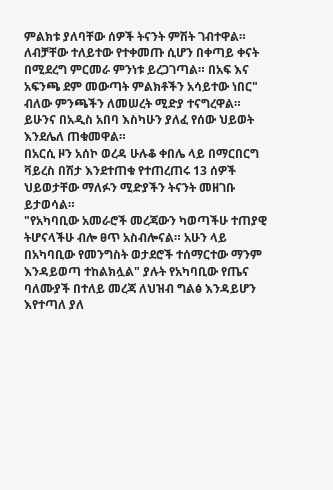ምልክቱ ያለባቸው ሰዎች ትናንት ምሽት ገብተዋል። ለብቻቸው ተለይተው የተቀመጡ ሲሆን በቀጣይ ቀናት በሚደረግ ምርመራ ምንነቱ ይረጋገጣል። በአፍ እና አፍንጫ ደም መውጣት ምልክቶችን አሳይተው ነበር" ብለው ምንጫችን ለመሠረት ሚድያ ተናግረዋል።
ይሁንና በአዲስ አበባ እስካሁን ያለፈ የሰው ህይወት እንደሌለ ጠቁመዋል።
በአርሲ ዞን አሰኮ ወረዳ ሁሉቆ ቀበሌ ላይ በማርበርግ ቫይረስ በሽታ እንደተጠቁ የተጠረጠሩ 13 ሰዎች ህይወታቸው ማለፉን ሚድያችን ትናንት መዘገቡ ይታወሳል።
"የአካባቢው አመራሮች መረጃውን ካወጣችሁ ተጠያዊ ትሆናላችሁ ብሎ ፀጥ አስብሎናል። አሁን ላይ በአካባቢው የመንግስት ወታደሮች ተሰማርተው ማንም እንዳይወጣ ተከልክሏል" ያሉት የአካባቢው የጤና ባለሙያች በተለይ መረጃ ለህዝብ ግልፅ እንዳይሆን እየተጣለ ያለ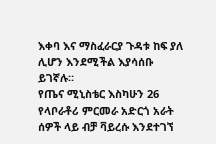እቀባ እና ማስፈራርያ ጉዳቱ ከፍ ያለ ሊሆን እንደሚችል እያሳሰቡ ይገኛሉ።
የጤና ሚኒስቴር እስካሁን 26 የላቦራቶሪ ምርመራ አድርጎ አራት ሰዎች ላይ ብቻ ቫይረሱ እንደተገኘ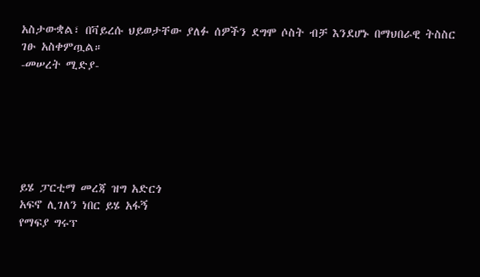አስታውቋል፣ በቫይረሱ ህይወታቸው ያለፉ ሰዎችን ደግሞ ሶስት ብቻ እንደሆኑ በማህበራዊ ትስስር ገፁ አስቀምጧል።
-መሠረት ሚድያ-






ይሄ ፓርቲማ መረጃ ዝግ አድርጎ
አፍኖ ሊገለን ነበር ይሄ አፋኝ
የማፍያ ግሩፕ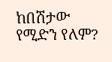ከበሽታው የሚድን የለም?